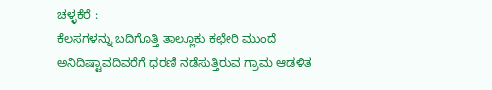ಚಳ್ಳಕೆರೆ :
ಕೆಲಸಗಳನ್ನು ಬದಿಗೊತ್ತಿ ತಾಲ್ಲೂಕು ಕಛೇರಿ ಮುಂದೆ ಅನಿದಿಷ್ಟಾವದಿವರೆಗೆ ಧರಣಿ ನಡೆಸುತ್ತಿರುವ ಗ್ರಾಮ ಆಡಳಿತ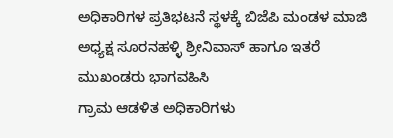ಅಧಿಕಾರಿಗಳ ಪ್ರತಿಭಟನೆ ಸ್ಥಳಕ್ಕೆ ಬಿಜೆಪಿ ಮಂಡಳ ಮಾಜಿ ಅಧ್ಯಕ್ಷ ಸೂರನಹಳ್ಳಿ ಶ್ರೀನಿವಾಸ್ ಹಾಗೂ ಇತರೆ ಮುಖಂಡರು ಭಾಗವಹಿಸಿ
ಗ್ರಾಮ ಆಡಳಿತ ಅಧಿಕಾರಿಗಳು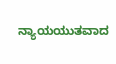ನ್ಯಾಯಯುತವಾದ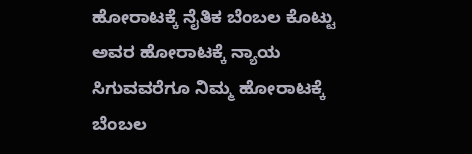ಹೋರಾಟಕ್ಕೆ ನೈತಿಕ ಬೆಂಬಲ ಕೊಟ್ಟು ಅವರ ಹೋರಾಟಕ್ಕೆ ನ್ಯಾಯ ಸಿಗುವವರೆಗೂ ನಿಮ್ಮ ಹೋರಾಟಕ್ಕೆ ಬೆಂಬಲ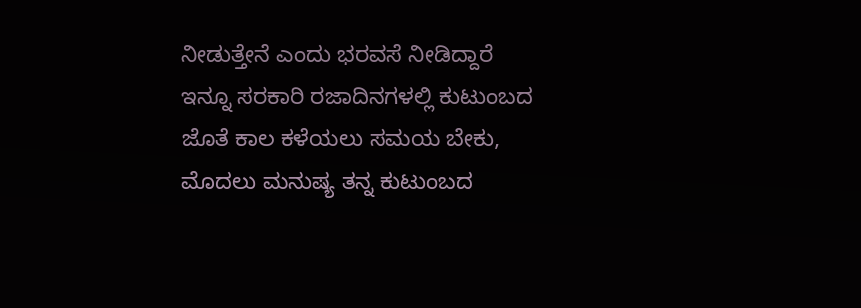ನೀಡುತ್ತೇನೆ ಎಂದು ಭರವಸೆ ನೀಡಿದ್ದಾರೆ
ಇನ್ನೂ ಸರಕಾರಿ ರಜಾದಿನಗಳಲ್ಲಿ ಕುಟುಂಬದ ಜೊತೆ ಕಾಲ ಕಳೆಯಲು ಸಮಯ ಬೇಕು, ಮೊದಲು ಮನುಷ್ಯ ತನ್ನ ಕುಟುಂಬದ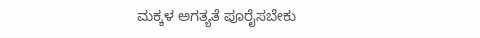ಮಕ್ಕಳ ಅಗತ್ಯತೆ ಪೂರೈಸಬೇಕು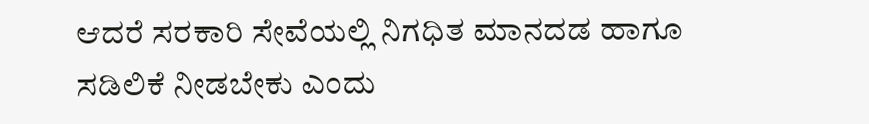ಆದರೆ ಸರಕಾರಿ ಸೇವೆಯಲ್ಲಿ ನಿಗಧಿತ ಮಾನದಡ ಹಾಗೂ ಸಡಿಲಿಕೆ ನೀಡಬೇಕು ಎಂದು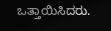ಒತ್ತಾಯಿಸಿದರು.